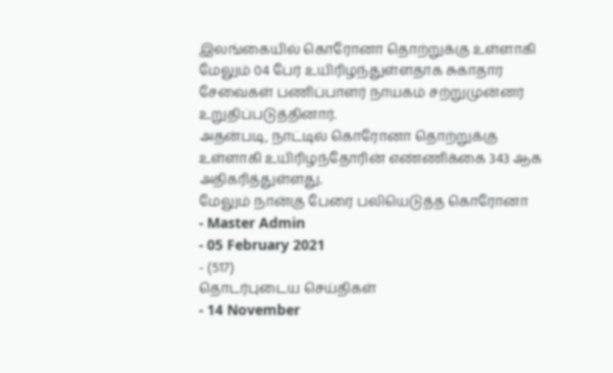இலங்கையில் கொரோனா தொற்றுக்கு உள்ளாகி மேலும் 04 பேர் உயிரிழந்துள்ளதாக சுகாதார சேவைகள் பணிப்பாளர் நாயகம் சற்றுமுன்னர் உறுதிப்படுத்தினார்.
அதன்படி, நாட்டில் கொரோனா தொற்றுக்கு உள்ளாகி உயிரிழந்தோரின் எண்ணிக்கை 343 ஆக அதிகரித்துள்ளது.
மேலும் நான்கு பேரை பலியெடுத்த கொரோனா
- Master Admin
- 05 February 2021
- (517)
தொடர்புடைய செய்திகள்
- 14 November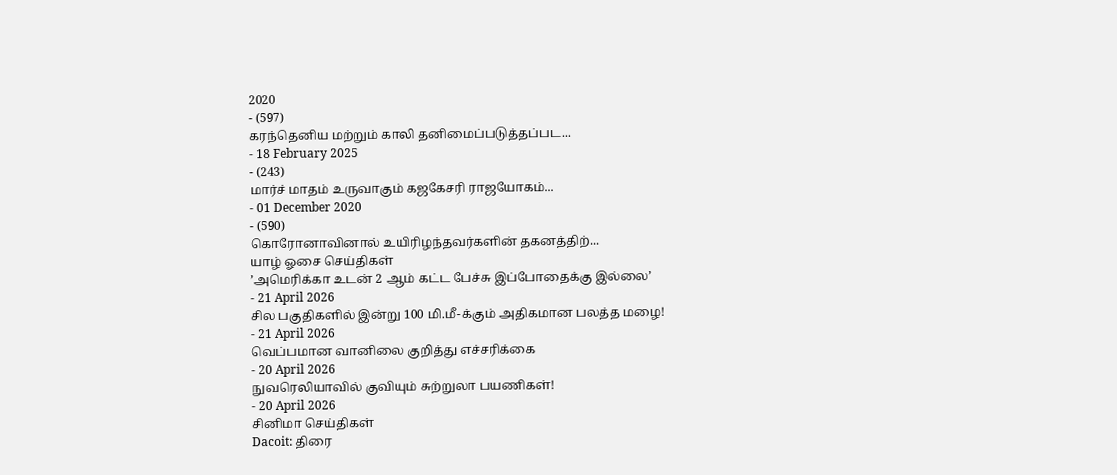2020
- (597)
கரந்தெனிய மற்றும் காலி தனிமைப்படுத்தப்பட...
- 18 February 2025
- (243)
மார்ச் மாதம் உருவாகும் கஜகேசரி ராஜயோகம்...
- 01 December 2020
- (590)
கொரோனாவினால் உயிரிழந்தவர்களின் தகனத்திற்...
யாழ் ஓசை செய்திகள்
’அமெரிக்கா உடன் 2 ஆம் கட்ட பேச்சு இப்போதைக்கு இல்லை’
- 21 April 2026
சில பகுதிகளில் இன்று 100 மி.மீ-க்கும் அதிகமான பலத்த மழை!
- 21 April 2026
வெப்பமான வானிலை குறித்து எச்சரிக்கை
- 20 April 2026
நுவரெலியாவில் குவியும் சுற்றுலா பயணிகள்!
- 20 April 2026
சினிமா செய்திகள்
Dacoit: திரை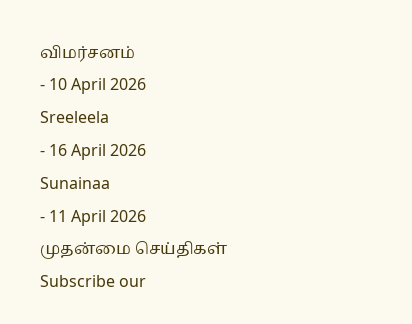விமர்சனம்
- 10 April 2026
Sreeleela
- 16 April 2026
Sunainaa
- 11 April 2026
முதன்மை செய்திகள்
Subscribe our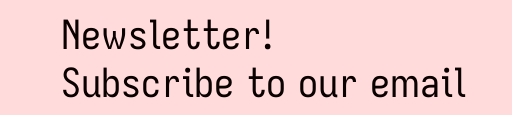Newsletter!
Subscribe to our email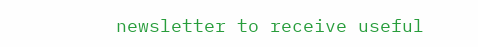newsletter to receive useful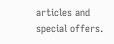articles and special offers.